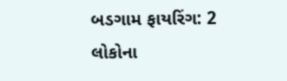બડગામ ફાયરિંગ: 2 લોકોના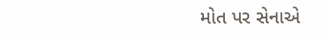મોત પર સેનાએ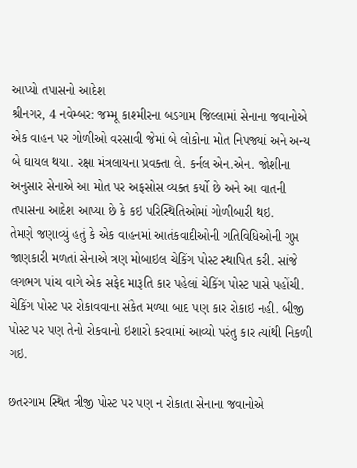આપ્યો તપાસનો આદેશ
શ્રીનગર, 4 નવેમ્બર: જમ્મૂ કાશ્મીરના બડગામ જિલ્લામાં સેનાના જવાનોએ એક વાહન પર ગોળીઓ વરસાવી જેમાં બે લોકોના મોત નિપજ્યાં અને અન્ય બે ઘાયલ થયા. રક્ષા મંત્રલાયના પ્રવક્તા લે. કર્નલ એન.એન. જોશીના અનુસાર સેનાએ આ મોત પર અફસોસ વ્યક્ત કર્યો છે અને આ વાતની તપાસના આદેશ આપ્યા છે કે કઇ પરિસ્થિતિઓમાં ગોળીબારી થઇ.
તેમણે જણાવ્યું હતું કે એક વાહનમાં આતંકવાદીઓની ગતિવિધિઓની ગુપ્ત જાણકારી મળતાં સેનાએ ત્રણ મોબાઇલ ચેકિંગ પોસ્ટ સ્થાપિત કરી. સાંજે લગભગ પાંચ વાગે એક સફેદ મારૂતિ કાર પહેલાં ચેકિંગ પોસ્ટ પાસે પહોંચી. ચેકિંગ પોસ્ટ પર રોકાવવાના સંકેત મળ્યા બાદ પણ કાર રોકાઇ નહી. બીજી પોસ્ટ પર પણ તેનો રોકવાનો ઇશારો કરવામાં આવ્યો પરંતુ કાર ત્યાંથી નિકળી ગઇ.

છતરગામ સ્થિત ત્રીજી પોસ્ટ પર પણ ન રોકાતા સેનાના જવાનોએ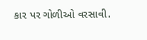કાર પર ગોળીઓ વરસાવી.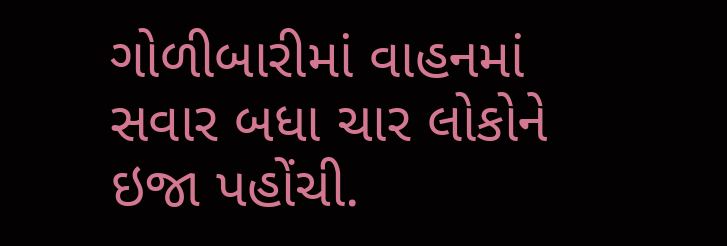ગોળીબારીમાં વાહનમાં સવાર બધા ચાર લોકોને ઇજા પહોંચી.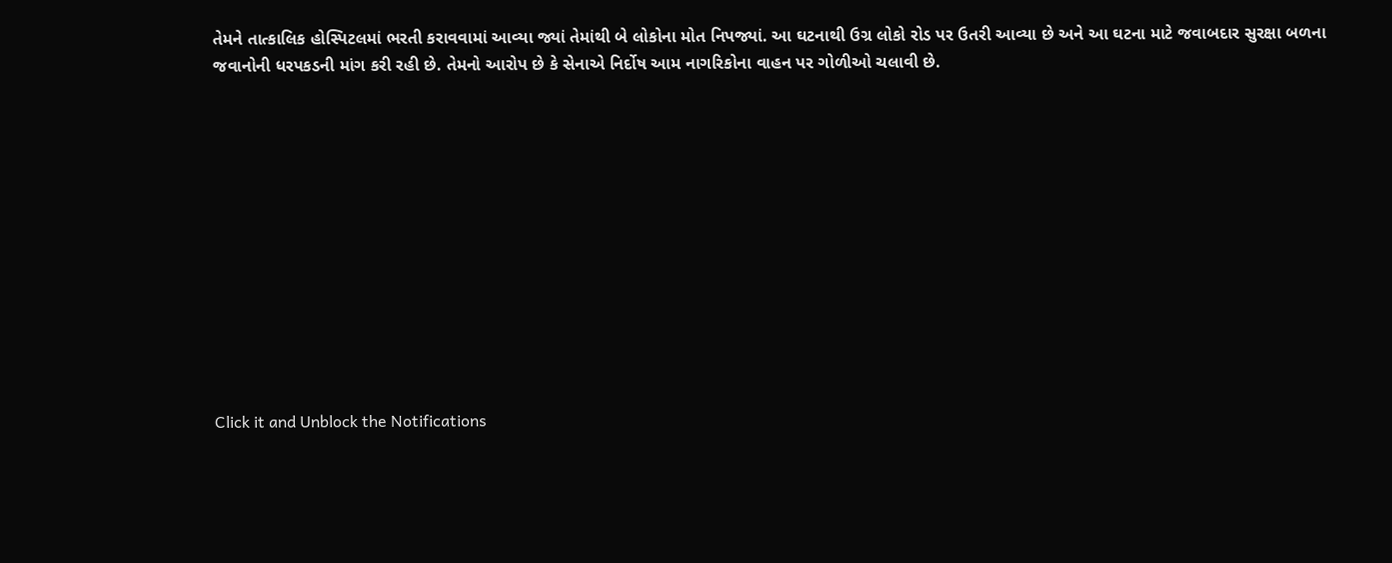તેમને તાત્કાલિક હોસ્પિટલમાં ભરતી કરાવવામાં આવ્યા જ્યાં તેમાંથી બે લોકોના મોત નિપજ્યાં. આ ઘટનાથી ઉગ્ર લોકો રોડ પર ઉતરી આવ્યા છે અને આ ઘટના માટે જવાબદાર સુરક્ષા બળના જવાનોની ધરપકડની માંગ કરી રહી છે. તેમનો આરોપ છે કે સેનાએ નિર્દોષ આમ નાગરિકોના વાહન પર ગોળીઓ ચલાવી છે.












Click it and Unblock the Notifications